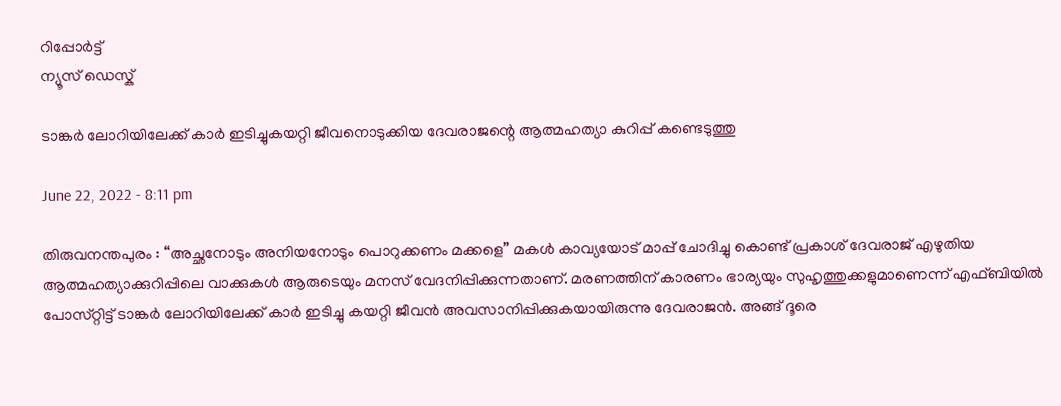റിപ്പോര്‍ട്ട്
ന്യൂസ് ഡെസ്ക്

ടാങ്കര്‍ ലോറിയിലേക്ക്‌ കാര്‍ ഇടിച്ചുകയറ്റി ജീവനൊടുക്കിയ ദേവരാജന്റെ ആത്മഹത്യാ കുറിപ്പ്‌ കണ്ടെടുത്തു

June 22, 2022 - 8:11 pm

തിരുവനന്തപുരം : “അച്ഛനോടും അനിയനോടും പൊറുക്കണം മക്കളെ” മകള്‍ കാവ്യയോട്‌ മാപ്പ്‌ ചോദിച്ചു കൊണ്ട്‌ പ്രകാശ്‌ ദേവരാജ്‌ എഴുതിയ ആത്മഹത്യാക്കുറിപ്പിലെ വാക്കുകള്‍ ആരുടെയും മനസ്‌ വേദനിപ്പിക്കുന്നതാണ്‌. മരണത്തിന്‌ കാരണം ഭാര്യയും സുഹൃത്തുക്കളുമാണെന്ന്‌ എഫ്‌ബിയില്‍ പോസ്‌റ്റിട്ട്‌ ടാങ്കര്‍ ലോറിയിലേക്ക്‌ കാര്‍ ഇടിച്ചു കയറ്റി ജീവന്‍ അവസാനിപ്പിക്കുകയായിരുന്നു ദേവരാജന്‍. അങ്ങ്‌ ദൂരെ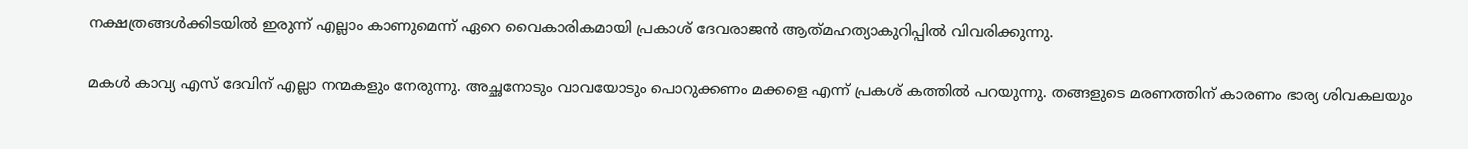നക്ഷത്രങ്ങള്‍ക്കിടയില്‍ ഇരുന്ന്‌ എല്ലാം കാണുമെന്ന്‌ ഏറെ വൈകാരികമായി പ്രകാശ് ദേവരാജന്‍ ആത്‌മഹത്യാകുറിപ്പില്‍ വിവരിക്കുന്നു.

മകള്‍ കാവ്യ എസ്‌ ദേവിന്‌ എല്ലാ നന്മകളും നേരുന്നു. അച്ഛനോടും വാവയോടും പൊറുക്കണം മക്കളെ എന്ന്‌ പ്രകശ്‌ കത്തില്‍ പറയുന്നു. തങ്ങളുടെ മരണത്തിന്‌ കാരണം ഭാര്യ ശിവകലയും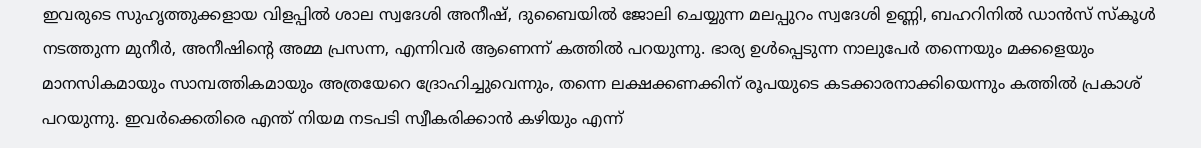ഇവരുടെ സുഹൃത്തുക്കളായ വിളപ്പില്‍ ശാല സ്വദേശി അനീഷ്‌, ദുബൈയില്‍ ജോലി ചെയ്യുന്ന മലപ്പുറം സ്വദേശി ഉണ്ണി, ബഹറിനില്‍ ഡാന്‍സ്‌ സ്‌കൂള്‍ നടത്തുന്ന മുനീര്‍, അനീഷിന്റെ അമ്മ പ്രസന്ന, എന്നിവര്‍ ആണെന്ന്‌ കത്തില്‍ പറയുന്നു. ഭാര്യ ഉള്‍പ്പെടുന്ന നാലുപേര്‍ തന്നെയും മക്കളെയും മാനസികമായും സാമ്പത്തികമായും അത്രയേറെ ദ്രോഹിച്ചുവെന്നും, തന്നെ ലക്ഷക്കണക്കിന്‌ രൂപയുടെ കടക്കാരനാക്കിയെന്നും കത്തില്‍ പ്രകാശ്‌ പറയുന്നു. ഇവര്‍ക്കെതിരെ എന്ത്‌ നിയമ നടപടി സ്വീകരിക്കാന്‍ കഴിയും എന്ന്‌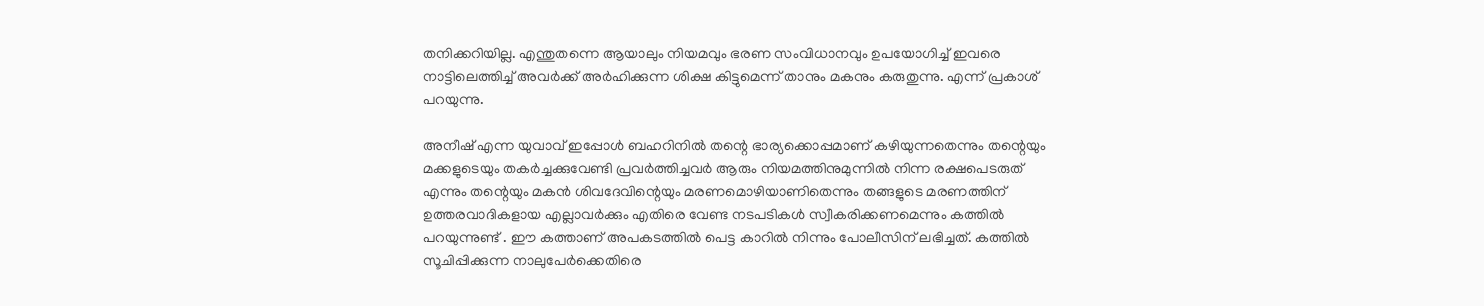തനിക്കറിയില്ല. എന്തുതന്നെ ആയാലും നിയമവും ഭരണ സംവിധാനവും ഉപയോഗിച്ച്‌ ഇവരെ നാട്ടിലെത്തിച്ച്‌ അവര്‍ക്ക്‌ അര്‍ഹിക്കുന്ന ശിക്ഷ കിട്ടുമെന്ന്‌ താനും മകനും കരുതുന്നു. എന്ന്‌ പ്രകാശ്‌ പറയുന്നു.

അനീഷ്‌ എന്ന യുവാവ്‌ ഇപ്പോള്‍ ബഹറിനില്‍ തന്റെ ഭാര്യക്കൊപ്പമാണ്‌ കഴിയുന്നതെന്നും തന്റെയും മക്കളുടെയും തകര്‍ച്ചക്കുവേണ്ടി പ്രവര്‍ത്തിച്ചവര്‍ ആരും നിയമത്തിനുമുന്നില്‍ നിന്ന രക്ഷപെടരുത്‌ എന്നും തന്റെയും മകന്‍ ശിവദേവിന്റെയും മരണമൊഴിയാണിതെന്നും തങ്ങളുടെ മരണത്തിന്‌ ഉത്തരവാദികളായ എല്ലാവര്‍ക്കും എതിരെ വേണ്ട നടപടികള്‍ സ്വീകരിക്കണമെന്നും കത്തില്‍ പറയുന്നുണ്ട്‌ . ഈ കത്താണ്‌ അപകടത്തില്‍ പെട്ട കാറില്‍ നിന്നും പോലീസിന്‌ ലഭിച്ചത്‌. കത്തില്‍ സൂചിപ്പിക്കുന്ന നാലുപേര്‍ക്കെതിരെ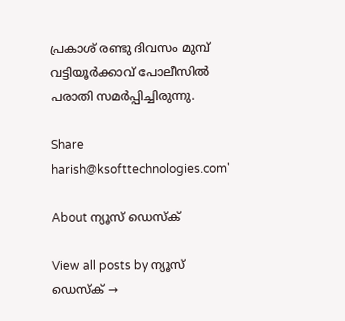പ്രകാശ്‌ രണ്ടു ദിവസം മുമ്പ്‌ വട്ടിയൂര്‍ക്കാവ്‌ പോലീസില്‍ പരാതി സമര്‍പ്പിച്ചിരുന്നു.

Share
harish@ksofttechnologies.com'

About ന്യൂസ് ഡെസ്ക്

View all posts by ന്യൂസ് ഡെസ്ക് →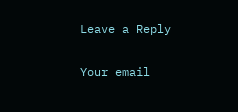Leave a Reply

Your email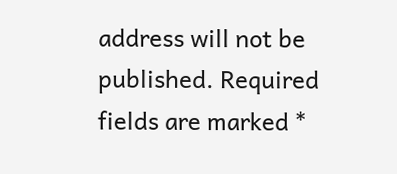address will not be published. Required fields are marked *